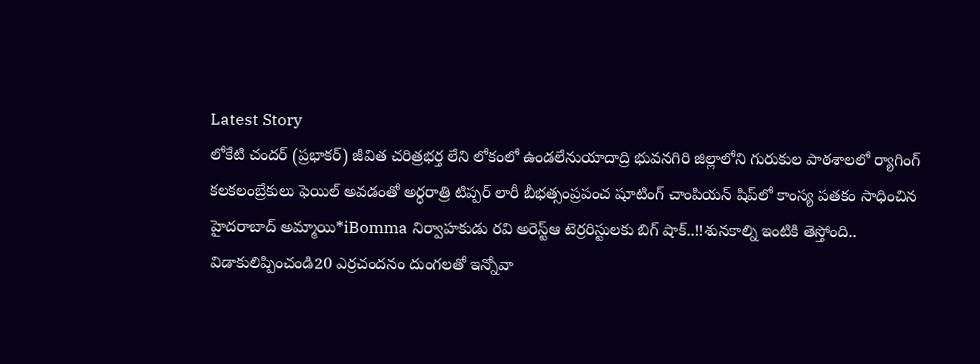Latest Story
లోకేటి చందర్ (ప్రభాకర్) జీవిత చరిత్రభర్త లేని లోకంలో ఉండలేనుయాదాద్రి భువనగిరి జిల్లాలోని గురుకుల పాఠశాలలో ర్యాగింగ్ కలకలంబ్రేకులు ఫెయిల్ అవడంతో అర్ధరాత్రి టిప్పర్ లారీ బీభత్సంప్రపంచ షూటింగ్ చాంపియన్ షిప్‌లో కాంస్య పతకం సాధించిన హైదరాబాద్ అమ్మాయి*iBomma నిర్వాహకుడు రవి అరెస్ట్ఆ టెర్రరిస్టులకు బిగ్ షాక్..!!శునకాల్ని ఇంటికి తెస్తోంది.. విడాకులిప్పించండి20 ఎర్రచందనం దుంగలతో ఇన్నోవా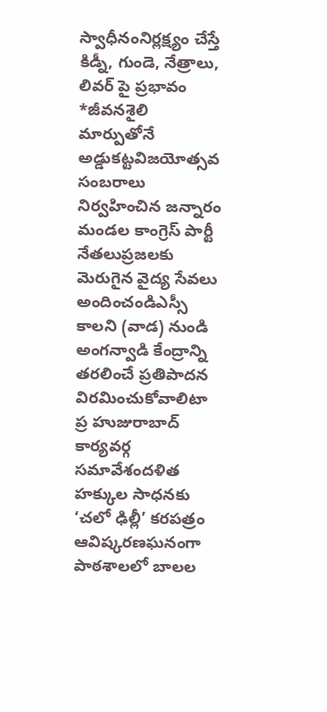స్వాధీనంనిర్లక్ష్యం చేస్తే కిడ్నీ, గుండె, నేత్రాలు, లివర్ పై ప్రభావం *జీవనశైలి మార్పుతోనే అడ్డుకట్టవిజయోత్సవ సంబరాలు నిర్వహించిన జన్నారం మండల కాంగ్రెస్ పార్టీ నేతలుప్రజలకు మెరుగైన వైద్య సేవలు అందించండిఎస్సీ కాలని (వాడ) నుండి అంగన్వాడి కేంద్రాన్ని తరలించే ప్రతిపాదన విరమించుకోవాలిటా ప్ర హుజురాబాద్ కార్యవర్గ సమావేశందళిత హక్కుల సాధనకు ‘చలో ఢిల్లీ’ కరపత్రం ఆవిష్కరణఘనంగా పాఠశాలలో బాలల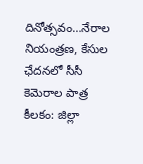దినోత్సవం…నేరాల నియంత్రణ, కేసుల ఛేదనలో సీసీ కెమెరాల పాత్ర కీలకం: జిల్లా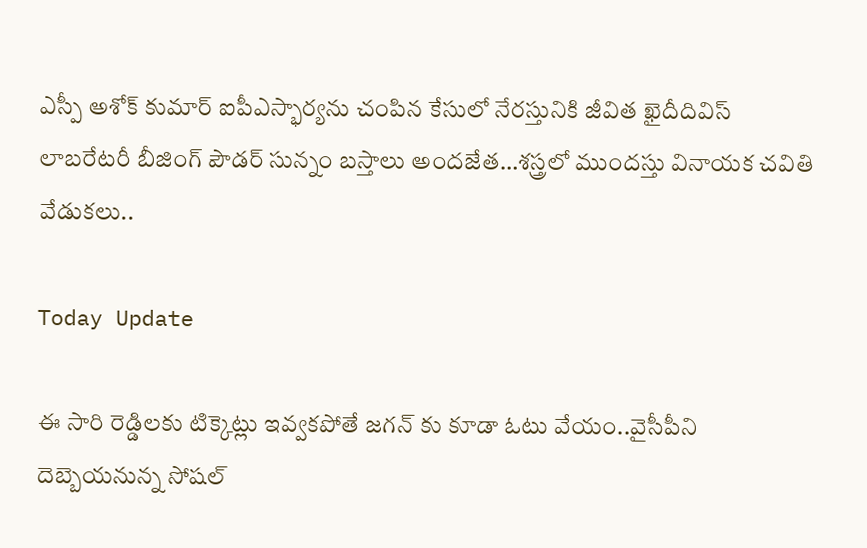ఎస్పీ అశోక్ కుమార్ ఐపీఎస్భార్యను చంపిన కేసులో నేరస్తునికి జీవిత ఖైదీదివిస్ లాబరేటరీ బీజింగ్ పౌడర్ సున్నం బస్తాలు అందజేత…శస్త్రలో ముందస్తు వినాయక చవితి వేడుకలు..

Today Update

ఈ సారి రెడ్డిలకు టిక్కెట్లు ఇవ్వకపోతే జగన్ కు కూడా ఓటు వేయం..వైసీపీని దెబ్బెయనున్న సోషల్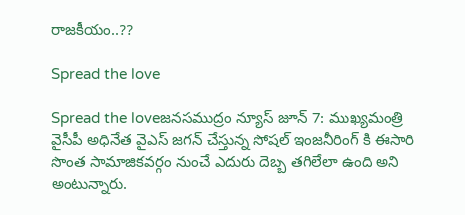రాజకీయం..??

Spread the love

Spread the loveజనసముద్రం న్యూస్ జూన్ 7: ముఖ్యమంత్రి వైసీపీ అధినేత వైఎస్ జగన్ చేస్తున్న సోషల్ ఇంజనీరింగ్ కి ఈసారి సొంత సామాజికవర్గం నుంచే ఎదురు దెబ్బ తగిలేలా ఉంది అని అంటున్నారు.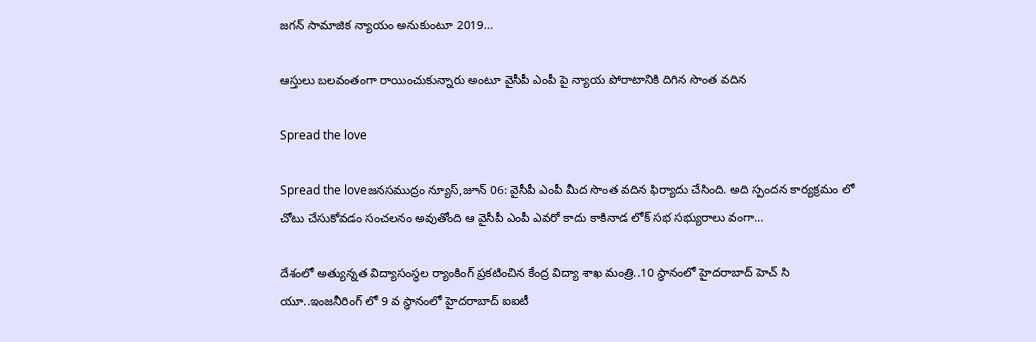జగన్ సామాజిక న్యాయం అనుకుంటూ 2019…

ఆస్తులు బలవంతంగా రాయించుకున్నారు అంటూ వైసీపీ ఎంపీ పై న్యాయ పోరాటానికి దిగిన సొంత వదిన

Spread the love

Spread the loveజనసముద్రం న్యూస్,జూన్ 06: వైసీపీ ఎంపీ మీద సొంత వదిన ఫిర్యాదు చేసింది. అది స్పందన కార్యక్రమం లో చోటు చేసుకోవడం సంచలనం అవుతోంది ఆ వైసీపీ ఎంపీ ఎవరో కాదు కాకినాడ లోక్ సభ సభ్యురాలు వంగా…

దేశంలో అత్యున్నత విద్యాసంస్థల ర్యాంకింగ్ ప్రకటించిన కేంద్ర విద్యా శాఖ మంత్రి..10 స్థానంలో హైదరాబాద్ హెచ్ సి యూ..ఇంజనీరింగ్ లో 9 వ స్థానంలో హైదరాబాద్ ఐఐటీ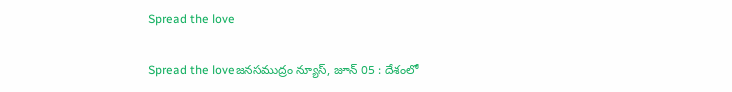Spread the love

Spread the loveజనసముద్రం న్యూస్, జూన్ 05 : దేశంలో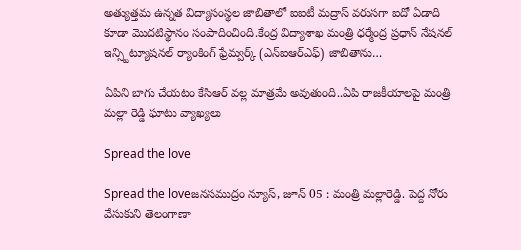అత్యుత్తమ ఉన్నత విద్యాసంస్థల జాబితాలో ఐఐటీ మద్రాస్ వరుసగా ఐదో ఏడాది కూడా మొదటిస్థానం సంపాదించింది.కేంద్ర విద్యాశాఖ మంత్రి ధర్మేంద్ర ప్రధాన్ నేషనల్ ఇన్స్టిట్యూషనల్ ర్యాంకింగ్ ఫ్రేమ్వర్క్ (ఎన్ఐఆర్ఎఫ్) జాబితాను…

ఏపిని బాగు చేయటం కేసిఆర్ వల్ల మాత్రమే అవుతుంది..ఏపి రాజకీయాలపై మంత్రి మల్లా రెడ్డి ఘాటు వ్యాఖ్యలు

Spread the love

Spread the loveజనసముద్రం న్యూస్, జూన్ 05 : మంత్రి మల్లారెడ్డి. పెద్ద నోరు వేసుకుని తెలంగాణా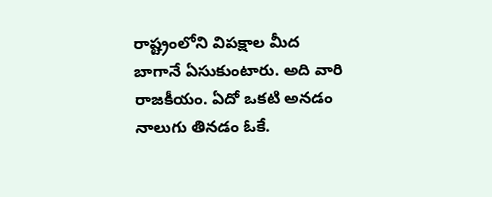రాష్ట్రంలోని విపక్షాల మీద బాగానే ఏసుకుంటారు. అది వారి రాజకీయం. ఏదో ఒకటి అనడం నాలుగు తినడం ఓకే.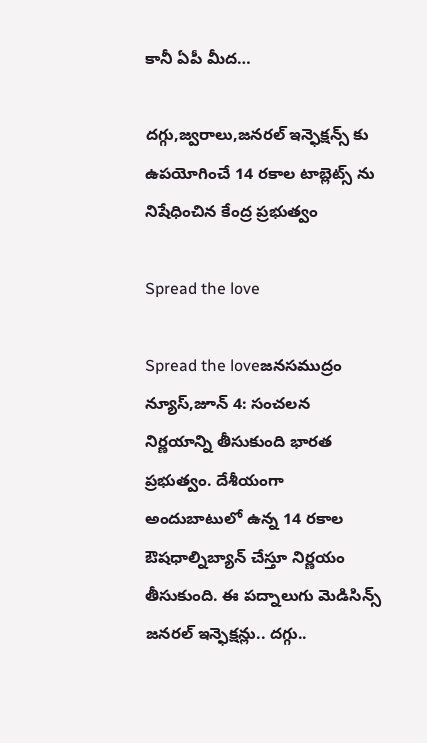కానీ ఏపీ మీద…

దగ్గు,జ్వరాలు,జనరల్ ఇన్ఫెక్షన్స్ కు ఉపయోగించే 14 రకాల టాబ్లెట్స్ ను నిషేధించిన కేంద్ర ప్రభుత్వం

Spread the love

Spread the loveజనసముద్రం న్యూస్,జూన్ 4: సంచలన నిర్ణయాన్ని తీసుకుంది భారత ప్రభుత్వం. దేశీయంగా అందుబాటులో ఉన్న 14 రకాల ఔషధాల్నిబ్యాన్ చేస్తూ నిర్ణయం తీసుకుంది. ఈ పద్నాలుగు మెడిసిన్స్ జనరల్ ఇన్ఫెక్షన్లు.. దగ్గు..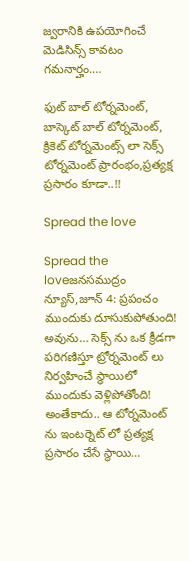జ్వరానికి ఉపయోగించే మెడిసిన్స్ కావటం గమనార్హం.…

ఫుట్ బాల్ టోర్నమెంట్, బాస్కెట్ బాల్ టోర్నమెంట్, క్రికెట్ టోర్నమెంట్స్ లా సెక్స్ టోర్నమెంట్ ప్రారంభం,ప్రత్యక్ష ప్రసారం కూడా..!!

Spread the love

Spread the loveజనసముద్రం న్యూస్,జూన్ 4: ప్రపంచం ముందుకు దూసుకుపోతుంది! అవును… సెక్స్ ను ఒక క్రీడగా పరిగణిస్తూ ట్రోర్నమెంట్ లు నిర్వహించే స్థాయిలో ముందుకు వెళ్లిపోతోంది! అంతేకాదు.. ఆ టోర్నమెంట్ ను ఇంటర్నెట్ లో ప్రత్యక్ష ప్రసారం చేసే స్థాయి…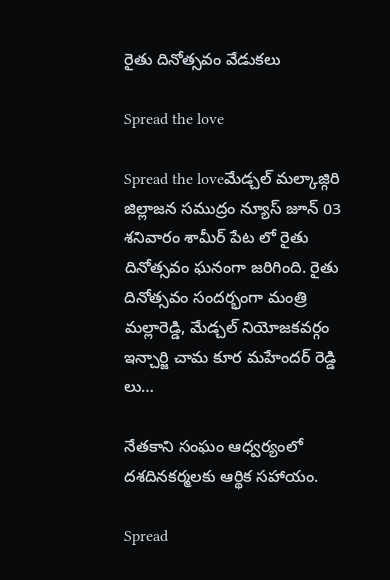రైతు దినోత్సవం వేడుకలు

Spread the love

Spread the loveమేడ్చల్ మల్కాజ్గిరి జిల్లాజన సముద్రం న్యూస్ జూన్ 03 శనివారం శామీర్ పేట లో రైతు దినోత్సవం ఘనంగా జరిగింది. రైతు దినోత్సవం సందర్భంగా మంత్రి మల్లారెడ్డి, మేడ్చల్ నియోజకవర్గం ఇన్చార్జి చామ కూర మహేందర్ రెడ్డి లు…

నేతకాని సంఘం ఆధ్వర్యంలో దశదినకర్మలకు ఆర్థిక సహాయం.

Spread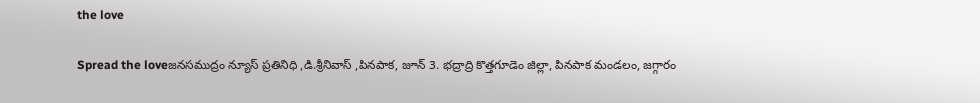the love

Spread the loveజనసముద్రం న్యూస్ ప్రతినిధి ,డి.శ్రీనివాస్ ,పినపాక, జూన్ 3. భద్రాద్రి కొత్తగూడెం జిల్లా, పినపాక మండలం, జగ్గారం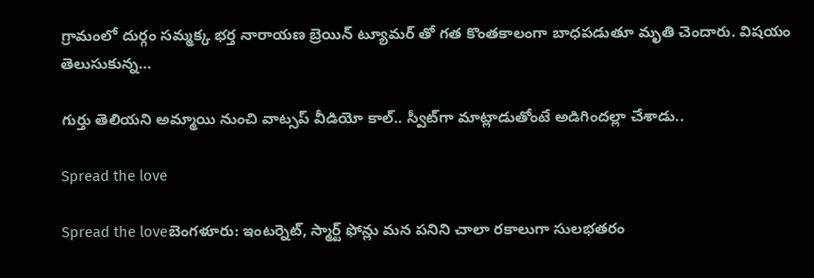గ్రామంలో దుర్గం సమ్మక్క భర్త నారాయణ బ్రెయిన్ ట్యూమర్ తో గత కొంతకాలంగా బాధపడుతూ మృతి చెందారు. విషయం తెలుసుకున్న…

గుర్తు తెలియని అమ్మాయి నుంచి వాట్సప్ వీడియో కాల్.. స్వీట్‌గా మాట్లాడుతోంటే అడిగిందల్లా చేశాడు..

Spread the love

Spread the loveబెంగళూరు: ఇంటర్నెట్, స్మార్ట్ ఫోన్లు మన పనిని చాలా రకాలుగా సులభతరం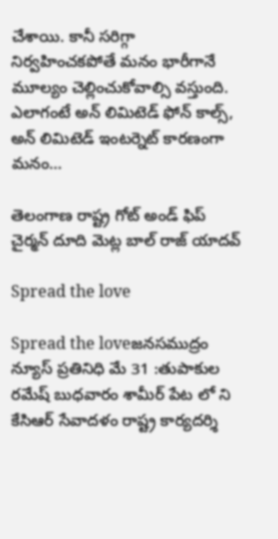చేశాయి. కానీ సరిగ్గా నిర్వహించకపోతే మనం భారీగానే మూల్యం చెల్లించుకోవాల్సి వస్తుంది. ఎలాగంటే అన్ లిమిటెడ్ ఫోన్ కాల్స్, అన్ లిమిటెడ్ ఇంటర్నెట్ కారణంగా మనం…

తెలంగాణ రాష్ట్ర గోట్ అండ్ ఫిప్ చైర్మన్ దూది మెట్ల బాల్ రాజ్ యాదవ్

Spread the love

Spread the loveజనసముద్రం న్యూస్ ప్రతినిధి మే 31 :తుపాకుల రమేష్ బుధవారం శామీర్ పేట లో ని కేసిఆర్ సేవాదళం రాష్ట్ర కార్యదర్శి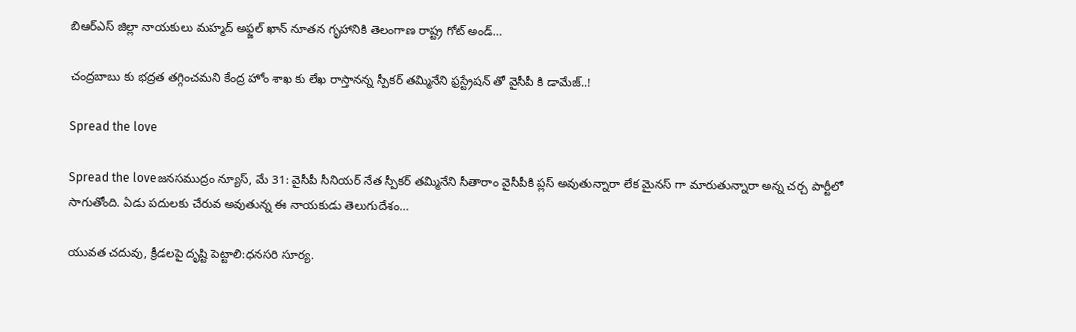బిఆర్ఎస్ జిల్లా నాయకులు మహ్మద్ అఫ్జల్ ఖాన్ నూతన గృహానికి తెలంగాణ రాష్ట్ర గోట్ అండ్…

చంద్రబాబు కు భద్రత తగ్గించమని కేంద్ర హోం శాఖ కు లేఖ రాస్తానన్న స్పీకర్ తమ్మినేని ఫ్రస్ట్రేషన్ తో వైసీపీ కి డామేజ్..!

Spread the love

Spread the loveజనసముద్రం న్యూస్, మే 31: వైసీపీ సీనియర్ నేత స్పీకర్ తమ్మినేని సీతారాం వైసీపీకి ప్లస్ అవుతున్నారా లేక మైనస్ గా మారుతున్నారా అన్న చర్చ పార్టీలో సాగుతోంది. ఏడు పదులకు చేరువ అవుతున్న ఈ నాయకుడు తెలుగుదేశం…

యువత చదువు, క్రీడలపై దృష్టి పెట్టాలి:ధనసరి సూర్య.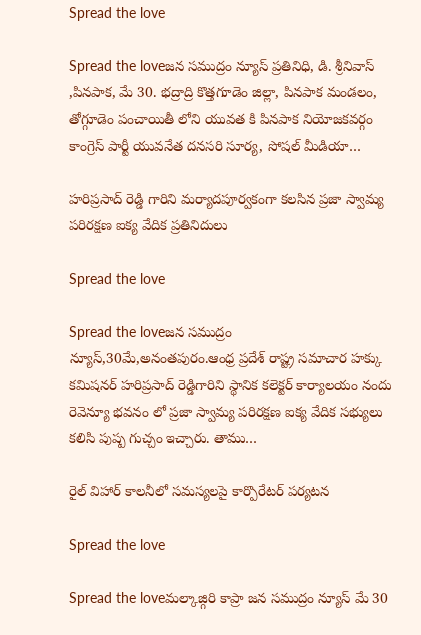Spread the love

Spread the loveజన సముద్రం న్యూస్ ప్రతినిధి, డి. శ్రీనివాస్ ,పినపాక, మే 30. భద్రాద్రి కొత్తగూడెం జిల్లా, పినపాక మండలం, తోగ్గూడెం పంచాయితీ లోని యువత కి పినపాక నియోజకవర్గం కాంగ్రెస్ పార్టీ యువనేత దనసరి సూర్య, సోషల్ మీడియా…

హరిప్రసాద్ రెడ్డి గారిని మర్యాదపూర్వకంగా కలసిన ప్రజా స్వామ్య పరిరక్షణ ఐక్య వేదిక ప్రతినిదులు

Spread the love

Spread the loveజన సముద్రం న్యూస్,30మే,అనంతపురం.ఆంధ్ర ప్రదేశ్ రాష్ట్ర సమాచార హక్కు కమిషనర్ హరిప్రసాద్ రెడ్డిగారిని స్థానిక కలెక్టర్ కార్యాలయం నందు రెవెన్యూ భవనం లో ప్రజా స్వామ్య పరిరక్షణ ఐక్య వేదిక సభ్యులు కలిసి పుష్ప గుచ్చం ఇచ్చారు. తాము…

రైల్ విహార్ కాలనీలో సమస్యలపై కార్పొరేటర్ పర్యటన

Spread the love

Spread the loveమల్కాజ్గిరి కాప్రా జన సముద్రం న్యూస్ మే 30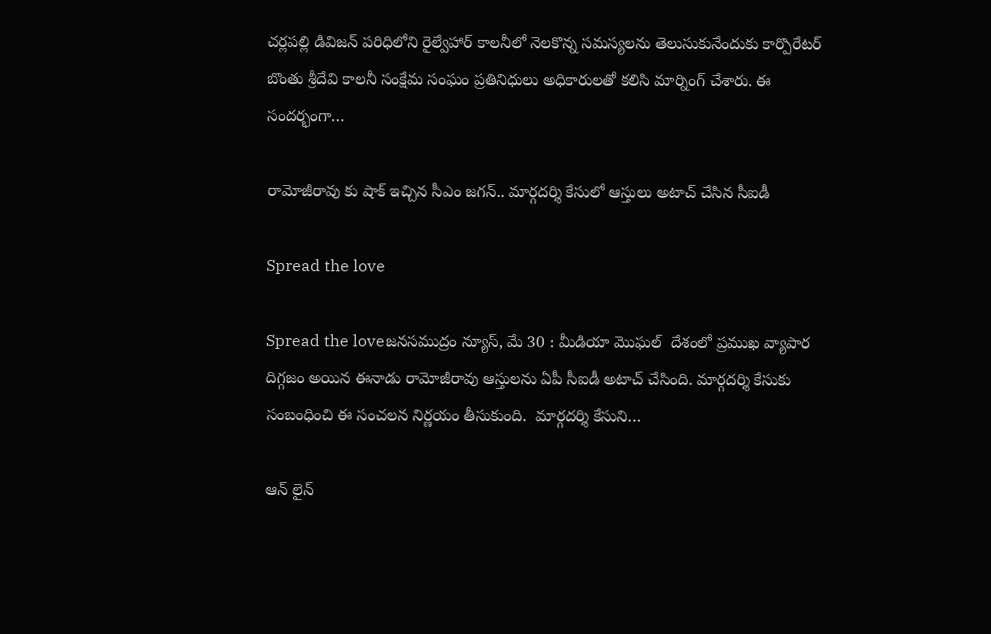చర్లపల్లి డివిజన్ పరిధిలోని రైల్వేహార్ కాలనీలో నెలకొన్న సమస్యలను తెలుసుకునేందుకు కార్పొరేటర్ బొంతు శ్రీదేవి కాలనీ సంక్షేమ సంఘం ప్రతినిధులు అధికారులతో కలిసి మార్నింగ్ చేశారు. ఈ సందర్భంగా…

రామోజీరావు కు షాక్ ఇచ్చిన సీఎం జగన్.. మార్గదర్శి కేసులో ఆస్తులు అటాచ్ చేసిన సీఐడీ

Spread the love

Spread the loveజనసముద్రం న్యూస్, మే 30 : మీడియా మొఘల్  దేశంలో ప్రముఖ వ్యాపార దిగ్గజం అయిన ఈనాడు రామోజీరావు ఆస్తులను ఏపీ సీఐడీ అటాచ్ చేసింది. మార్గదర్శి కేసుకు సంబంధించి ఈ సంచలన నిర్ణయం తీసుకుంది.  మార్గదర్శి కేసుని…

ఆన్ లైన్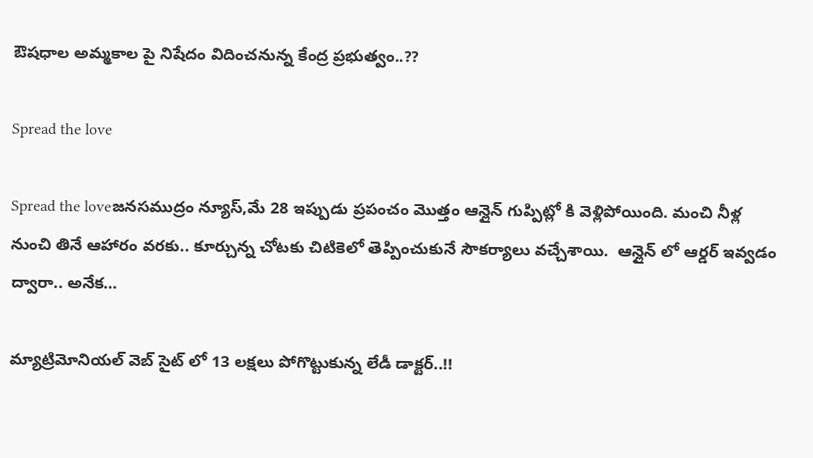ఔషధాల అమ్మకాల పై నిషేదం విదించనున్న కేంద్ర ప్రభుత్వం..??

Spread the love

Spread the loveజనసముద్రం న్యూస్,మే 28 ఇప్పుడు ప్రపంచం మొత్తం ఆన్లైన్ గుప్పిట్లో కి వెళ్లిపోయింది. మంచి నీళ్ల నుంచి తినే ఆహారం వరకు.. కూర్చున్న చోటకు చిటికెలో తెప్పించుకునే సౌకర్యాలు వచ్చేశాయి.  ఆన్లైన్ లో ఆర్డర్ ఇవ్వడం ద్వారా.. అనేక…

మ్యాట్రిమోనియల్ వెబ్ సైట్ లో 13 లక్షలు పోగొట్టుకున్న లేడీ డాక్టర్..!!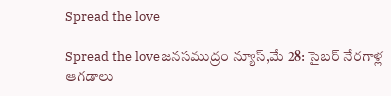Spread the love

Spread the loveజనసముద్రం న్యూస్,మే 28: సైబర్ నేరగాళ్ల ఆగడాలు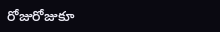రోజురోజుకూ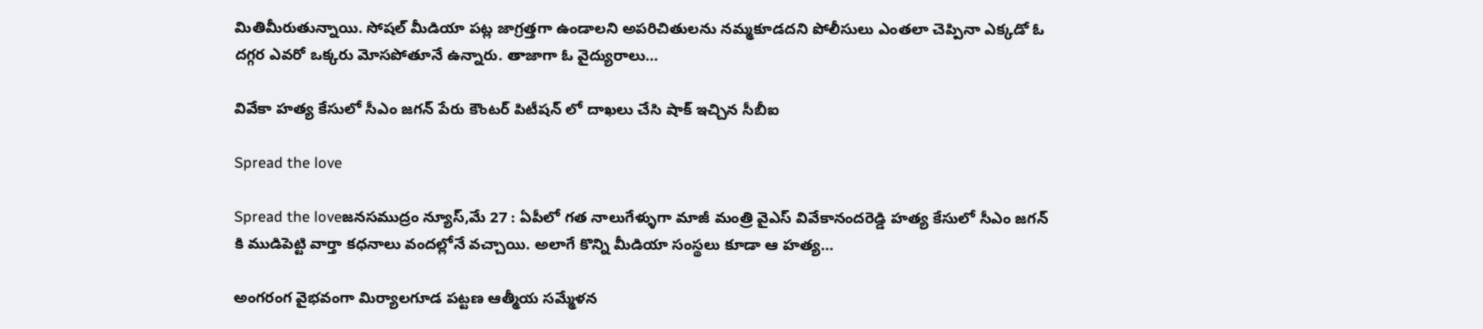మితిమీరుతున్నాయి. సోషల్ మీడియా పట్ల జాగ్రత్తగా ఉండాలని అపరిచితులను నమ్మకూడదని పోలీసులు ఎంతలా చెప్పినా ఎక్కడో ఓ దగ్గర ఎవరో ఒక్కరు మోసపోతూనే ఉన్నారు. తాజాగా ఓ వైద్యురాలు…

వివేకా హత్య కేసులో సీఎం జగన్ పేరు కౌంటర్ పిటీషన్ లో దాఖలు చేసి షాక్ ఇచ్చిన సీబీఐ

Spread the love

Spread the loveజనసముద్రం న్యూస్,మే 27 : ఏపీలో గత నాలుగేళ్ళుగా మాజీ మంత్రి వైఎస్ వివేకానందరెడ్డి హత్య కేసులో సీఎం జగన్ కి ముడిపెట్టి వార్తా కధనాలు వందల్లోనే వచ్చాయి. అలాగే కొన్ని మీడియా సంస్థలు కూడా ఆ హత్య…

అంగరంగ వైభవంగా మిర్యాలగూడ పట్టణ ఆత్మీయ సమ్మేళన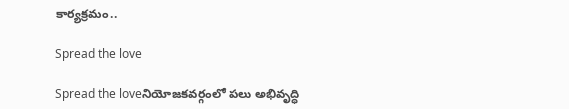కార్యక్రమం..

Spread the love

Spread the loveనియోజకవర్గంలో పలు అభివృద్ధి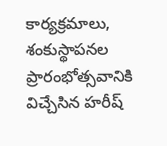కార్యక్రమాలు, శంకుస్థాపనల ప్రారంభోత్సవానికి విచ్చేసిన హరీష్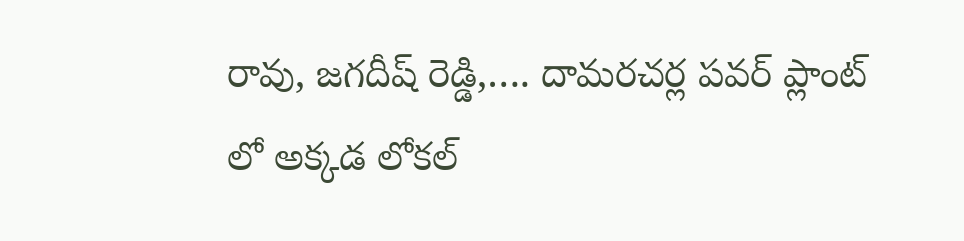రావు, జగదీష్ రెడ్డి,…. దామరచర్ల పవర్ ప్లాంట్ లో అక్కడ లోకల్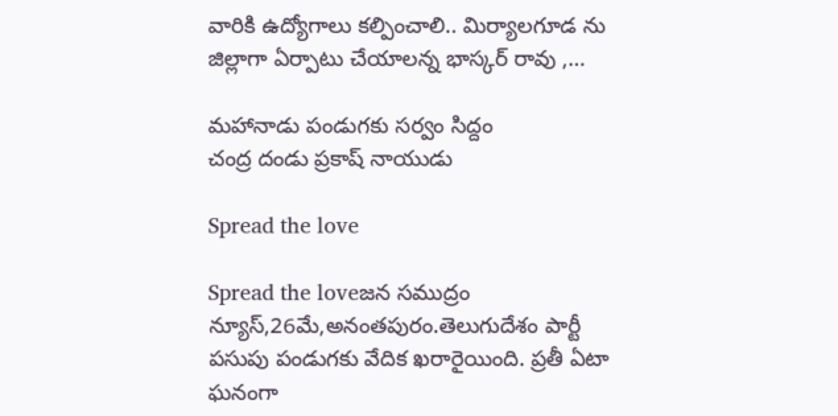వారికి ఉద్యోగాలు కల్పించాలి.. మిర్యాలగూడ ను జిల్లాగా ఏర్పాటు చేయాలన్న భాస్కర్ రావు ,…

మహానాడు పండుగకు సర్వం సిద్దం
చంద్ర దండు ప్రకాష్ నాయుడు

Spread the love

Spread the loveజన సముద్రం న్యూస్,26మే,అనంతపురం.తెలుగుదేశం పార్టీ పసుపు పండుగకు వేదిక ఖరారైయింది. ప్రతీ ఏటా ఘనంగా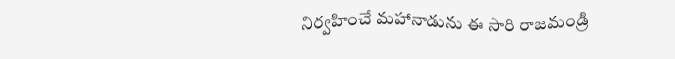నిర్వహించే మహానాడును ఈ సారి రాజమండ్రి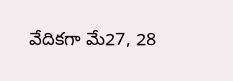వేదికగా మే27, 28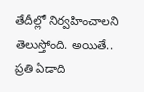తేదీల్లో నిర్వహించాలని తెలుస్తోంది. అయితే.. ప్రతి ఏడాది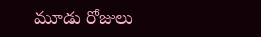మూడు రోజులు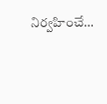నిర్వహించే…